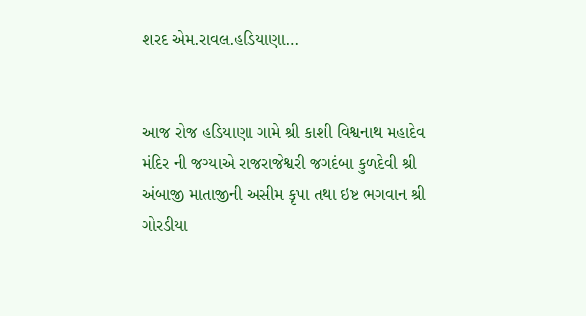શરદ એમ.રાવલ.હડિયાણા…


આજ રોજ હડિયાણા ગામે શ્રી કાશી વિશ્વનાથ મહાદેવ મંદિર ની જગ્યાએ રાજરાજેશ્વરી જગદંબા કુળદેવી શ્રી અંબાજી માતાજીની અસીમ કૃપા તથા ઇષ્ટ ભગવાન શ્રી ગોરડીયા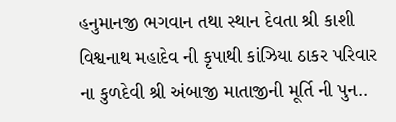હનુમાનજી ભગવાન તથા સ્થાન દેવતા શ્રી કાશી વિશ્વનાથ મહાદેવ ની કૃપાથી કાંઝિયા ઠાકર પરિવાર ના કુળદેવી શ્રી અંબાજી માતાજીની મૂર્તિ ની પુન..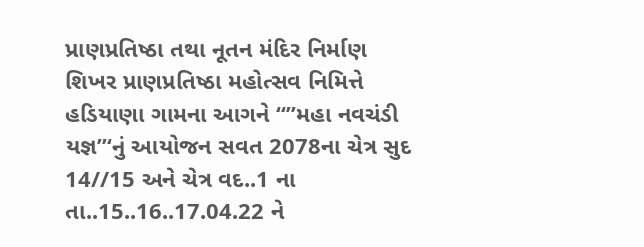પ્રાણપ્રતિષ્ઠા તથા નૂતન મંદિર નિર્માણ શિખર પ્રાણપ્રતિષ્ઠા મહોત્સવ નિમિત્તે હડિયાણા ગામના આગને “”મહા નવચંડી યજ્ઞ”‘નું આયોજન સવત 2078ના ચેત્ર સુદ 14//15 અને ચેત્ર વદ..1 ના તા..15..16..17.04.22 ને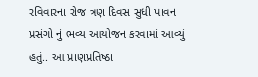રવિવારના રોજ ત્રણ દિવસ સુધી પાવન પ્રસંગો નું ભવ્ય આયોજન કરવામાં આવ્યું હતું.. આ પ્રાણપ્રતિષ્ઠા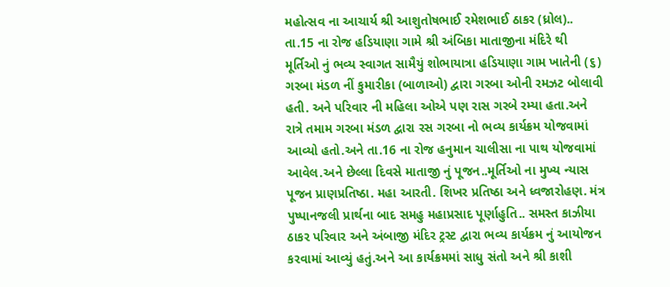મહોત્સવ ના આચાર્ય શ્રી આશુતોષભાઈ રમેશભાઈ ઠાકર (ધ્રોલ)..
તા.15 ના રોજ હડિયાણા ગામે શ્રી અંબિકા માતાજીના મંદિરે થી મૂર્તિઓ નું ભવ્ય સ્વાગત સામૈયું શોભાયાત્રા હડિયાણા ગામ ખાતેની (૬) ગરબા મંડળ નીં કુમારીકા (બાળાઓ) દ્વારા ગરબા ઓની રમઝટ બોલાવી હતી. અને પરિવાર ની મહિલા ઓએ પણ રાસ ગરબે રમ્યા હતા.અને રાત્રે તમામ ગરબા મંડળ દ્વારા રસ ગરબા નો ભવ્ય કાર્યક્રમ યોજવામાં આવ્યો હતો.અને તા.16 ના રોજ હનુમાન ચાલીસા ના પાથ યોજવામાં આવેલ.અને છેલ્લા દિવસે માતાજી નું પૂજન..મૂર્તિઓ ના મુખ્ય ન્યાસ પૂજન પ્રાણપ્રતિષ્ઠા. મહા આરતી. શિખર પ્રતિષ્ઠા અને ધ્વજારોહણ. મંત્ર પુષ્પાનજલી પ્રાર્થના બાદ સમહુ મહાપ્રસાદ પૂર્ણાહુતિ.. સમસ્ત કાઝીયા ઠાકર પરિવાર અને અંબાજી મંદિર ટ્રસ્ટ દ્વારા ભવ્ય કાર્યક્રમ નું આયોજન કરવામાં આવ્યું હતું.અને આ કાર્યક્રમમાં સાધુ સંતો અને શ્રી કાશી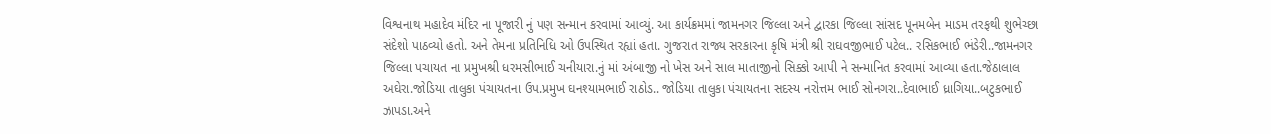વિશ્વનાથ મહાદેવ મંદિર ના પૂજારી નું પણ સન્માન કરવામાં આવ્યું. આ કાર્યક્રમમાં જામનગર જિલ્લા અને દ્વારકા જિલ્લા સાંસદ પૂનમબેન માડમ તરફથી શુભેચ્છા સંદેશો પાઠવ્યો હતો. અને તેમના પ્રતિનિધિ ઓ ઉપસ્થિત રહ્યાં હતા. ગુજરાત રાજ્ય સરકારના કૃષિ મંત્રી શ્રી રાઘવજીભાઈ પટેલ.. રસિકભાઈ ભંડેરી..જામનગર જિલ્લા પચાયત ના પ્રમુખશ્રી ધરમસીભાઈ ચનીયારા.નું માં અંબાજી નો ખેસ અને સાલ માતાજીનો સિક્કો આપી ને સન્માનિત કરવામાં આવ્યા હતા.જેઠાલાલ અઘેરા.જોડિયા તાલુકા પંચાયતના ઉપ.પ્રમુખ ઘનશ્યામભાઈ રાઠોડ.. જોડિયા તાલુકા પંચાયતના સદસ્ય નરોત્તમ ભાઈ સોનગરા..દેવાભાઈ ધ્રાગિયા..બટુકભાઈ ઝાપડા.અને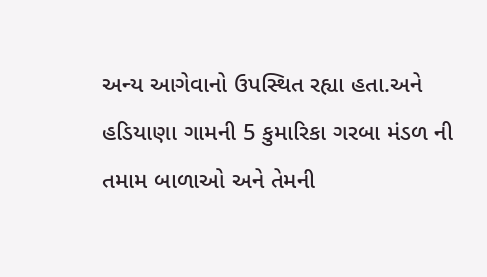અન્ય આગેવાનો ઉપસ્થિત રહ્યા હતા.અને હડિયાણા ગામની 5 કુમારિકા ગરબા મંડળ ની તમામ બાળાઓ અને તેમની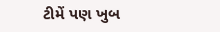ટીમેં પણ ખુબ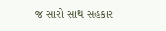જ સારો સાથ સહકાર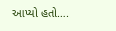આપ્યો હતો….